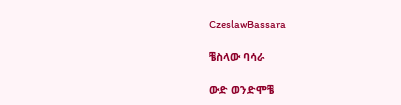CzeslawBassara

ቼስላው ባሳራ

ውድ ወንድሞቼ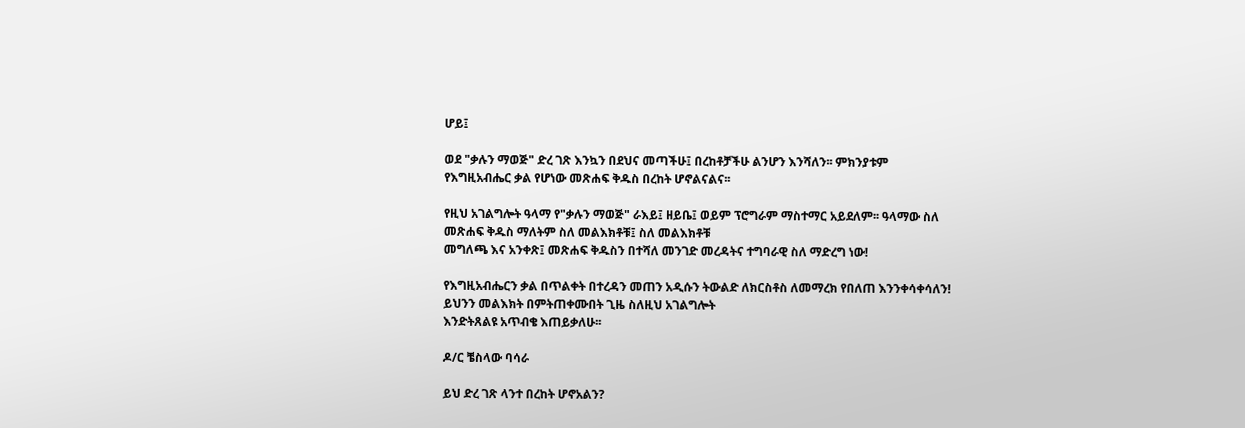ሆይ፤

ወደ "ቃሉን ማወጅ" ድረ ገጽ እንኳን በደህና መጣችሁ፤ በረከቶቻችሁ ልንሆን እንሻለን፡፡ ምክንያቱም የእግዚአብሔር ቃል የሆነው መጽሐፍ ቅዱስ በረከት ሆኖልናልና፡፡

የዚህ አገልግሎት ዓላማ የ"ቃሉን ማወጅ" ራእይ፤ ዘይቤ፤ ወይም ፕሮግራም ማስተማር አይደለም፡፡ ዓላማው ስለ መጽሐፍ ቅዱስ ማለትም ስለ መልእክቶቹ፤ ስለ መልእክቶቹ
መግለጫ እና አንቀጽ፤ መጽሐፍ ቅዱስን በተሻለ መንገድ መረዳትና ተግባራዊ ስለ ማድረግ ነው!

የእግዚአብሔርን ቃል በጥልቀት በተረዳን መጠን አዲሱን ትውልድ ለክርስቶስ ለመማረክ የበለጠ እንንቀሳቀሳለን! ይህንን መልእክት በምትጠቀሙበት ጊዜ ስለዚህ አገልግሎት
እንድትጸልዩ አጥብቄ እጠይቃለሁ፡፡

ዶ/ር ቼስላው ባሳራ

ይህ ድረ ገጽ ላንተ በረከት ሆኖአልን?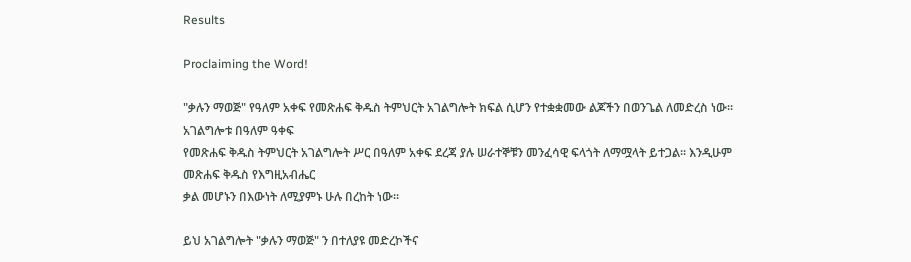Results

Proclaiming the Word!

"ቃሉን ማወጅ" የዓለም አቀፍ የመጽሐፍ ቅዱስ ትምህርት አገልግሎት ክፍል ሲሆን የተቋቋመው ልጆችን በወንጌል ለመድረስ ነው፡፡ አገልግሎቱ በዓለም ዓቀፍ
የመጽሐፍ ቅዱስ ትምህርት አገልግሎት ሥር በዓለም አቀፍ ደረጃ ያሉ ሠራተኞቹን መንፈሳዊ ፍላጎት ለማሟላት ይተጋል፡፡ እንዲሁም መጽሐፍ ቅዱስ የእግዚአብሔር
ቃል መሆኑን በእውነት ለሚያምኑ ሁሉ በረከት ነው፡፡

ይህ አገልግሎት "ቃሉን ማወጅ" ን በተለያዩ መድረኮችና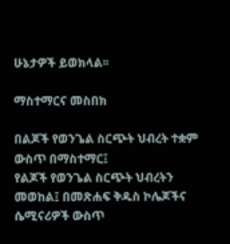ሁኔታዎች ይወክላል፡፡

ማስተማርና መስበክ

በልጆች የወንጌል ስርጭት ህብረት ተቋም ውስጥ በማስተማር፤
የልጆች የወንጌል ስርጭት ህብረትን መወከል፤ በመጽሐፍ ቅዱስ ኮሌጆችና ሴሚናሪዎች ውስጥ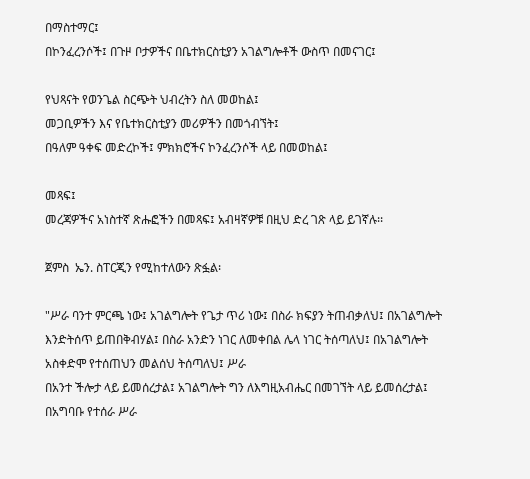በማስተማር፤
በኮንፈረንሶች፤ በጉዞ ቦታዎችና በቤተክርስቲያን አገልግሎቶች ውስጥ በመናገር፤

የህጻናት የወንጌል ስርጭት ህብረትን ስለ መወከል፤
መጋቢዎችን እና የቤተክርስቲያን መሪዎችን በመጎብኘት፤
በዓለም ዓቀፍ መድረኮች፤ ምክክሮችና ኮንፈረንሶች ላይ በመወከል፤

መጻፍ፤
መረጃዎችና አነስተኛ ጽሑፎችን በመጻፍ፤ አብዛኛዎቹ በዚህ ድረ ገጽ ላይ ይገኛሉ፡፡

ጀምስ  ኤን. ስፐርጂን የሚከተለውን ጽፏል፡

"ሥራ ባንተ ምርጫ ነው፤ አገልግሎት የጌታ ጥሪ ነው፤ በስራ ክፍያን ትጠብቃለህ፤ በአገልግሎት እንድትሰጥ ይጠበቅብሃል፤ በስራ አንድን ነገር ለመቀበል ሌላ ነገር ትሰጣለህ፤ በአገልግሎት አስቀድሞ የተሰጠህን መልሰህ ትሰጣለህ፤ ሥራ
በአንተ ችሎታ ላይ ይመሰረታል፤ አገልግሎት ግን ለእግዚአብሔር በመገኘት ላይ ይመሰረታል፤ በአግባቡ የተሰራ ሥራ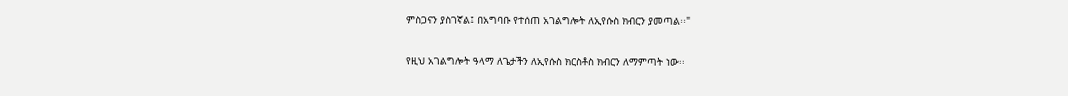ምስጋናን ያስገኛል፤ በአግባቡ የተሰጠ አገልግሎት ለኢየሱስ ክብርን ያመጣል፡፡"

የዚህ አገልግሎት ዓላማ ለጌታችን ለኢየሱስ ክርስቶስ ክብርን ለማምጣት ነው፡፡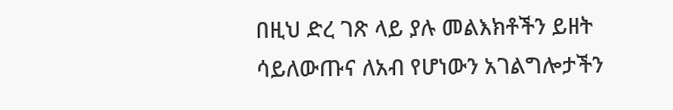በዚህ ድረ ገጽ ላይ ያሉ መልእክቶችን ይዘት ሳይለውጡና ለአብ የሆነውን አገልግሎታችን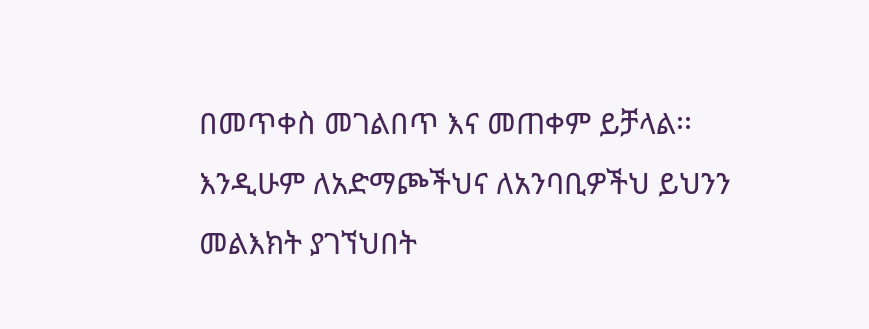በመጥቀስ መገልበጥ እና መጠቀም ይቻላል፡፡ እንዲሁም ለአድማጮችህና ለአንባቢዎችህ ይህንን መልእክት ያገኘህበት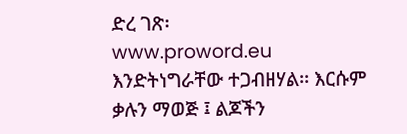ድረ ገጽ፡
www.proword.eu እንድትነግራቸው ተጋብዘሃል፡፡ እርሱም ቃሉን ማወጅ ፤ ልጆችን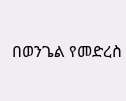በወንጌል የመድረስ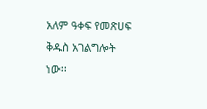አለም ዓቀፍ የመጽሀፍ ቅዱስ አገልግሎት ነው፡፡